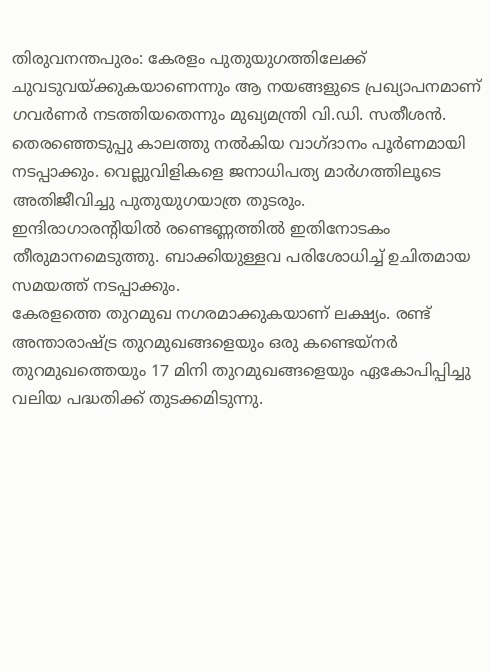തിരുവനന്തപുരം: കേരളം പുതുയുഗത്തിലേക്ക് ചുവടുവയ്ക്കുകയാണെന്നും ആ നയങ്ങളുടെ പ്രഖ്യാപനമാണ് ഗവർണർ നടത്തിയതെന്നും മുഖ്യമന്ത്രി വി.ഡി. സതീശൻ.
തെരഞ്ഞെടുപ്പു കാലത്തു നൽകിയ വാഗ്ദാനം പൂർണമായി നടപ്പാക്കും. വെല്ലുവിളികളെ ജനാധിപത്യ മാർഗത്തിലൂടെ അതിജീവിച്ചു പുതുയുഗയാത്ര തുടരും.
ഇന്ദിരാഗാരന്റിയിൽ രണ്ടെണ്ണത്തിൽ ഇതിനോടകം തീരുമാനമെടുത്തു. ബാക്കിയുള്ളവ പരിശോധിച്ച് ഉചിതമായ സമയത്ത് നടപ്പാക്കും.
കേരളത്തെ തുറമുഖ നഗരമാക്കുകയാണ് ലക്ഷ്യം. രണ്ട് അന്താരാഷ്ട്ര തുറമുഖങ്ങളെയും ഒരു കണ്ടെയ്നർ തുറമുഖത്തെയും 17 മിനി തുറമുഖങ്ങളെയും ഏകോപിപ്പിച്ചു വലിയ പദ്ധതിക്ക് തുടക്കമിടുന്നു.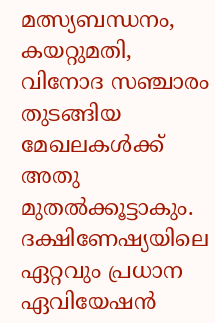മത്സ്യബന്ധനം, കയറ്റുമതി, വിനോദ സഞ്ചാരം തുടങ്ങിയ മേഖലകൾക്ക് അതു മുതൽക്കൂട്ടാകും.
ദക്ഷിണേഷ്യയിലെ ഏറ്റവും പ്രധാന ഏവിയേഷൻ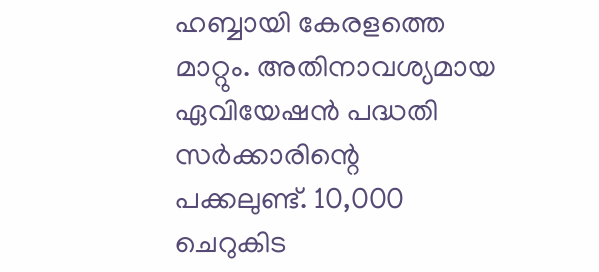ഹബ്ബായി കേരളത്തെ മാറ്റും. അതിനാവശ്യമായ ഏവിയേഷൻ പദ്ധതി സർക്കാരിന്റെ പക്കലുണ്ട്. 10,000 ചെറുകിട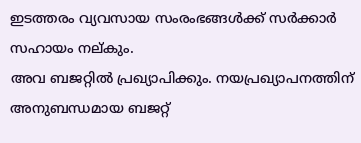ഇടത്തരം വ്യവസായ സംരംഭങ്ങൾക്ക് സർക്കാർ സഹായം നല്കും.
അവ ബജറ്റിൽ പ്രഖ്യാപിക്കും. നയപ്രഖ്യാപനത്തിന് അനുബന്ധമായ ബജറ്റ്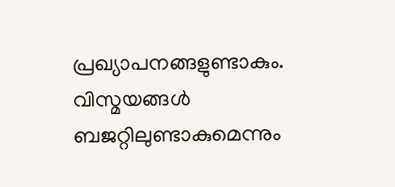പ്രഖ്യാപനങ്ങളുണ്ടാകും. വിസ്മയങ്ങൾ ബജറ്റിലുണ്ടാകുമെന്നും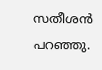സതീശൻ പറഞ്ഞു.